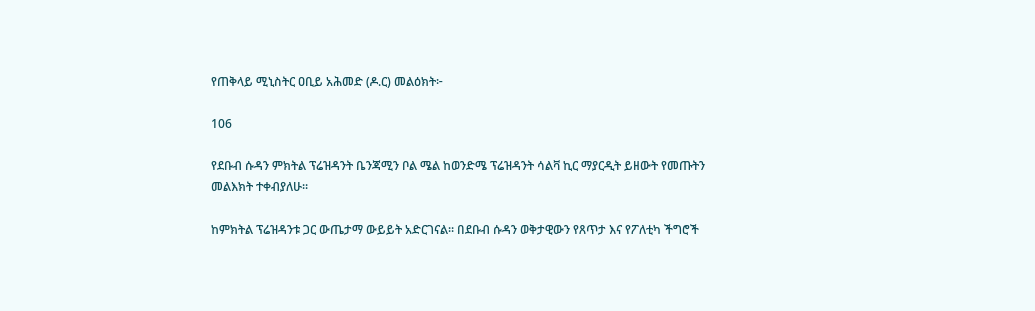የጠቅላይ ሚኒስትር ዐቢይ አሕመድ (ዶ.ር) መልዕክት፦

106

የደቡብ ሱዳን ምክትል ፕሬዝዳንት ቤንጃሚን ቦል ሜል ከወንድሜ ፕሬዝዳንት ሳልቫ ኪር ማያርዲት ይዘውት የመጡትን መልእክት ተቀብያለሁ።

ከምክትል ፕሬዝዳንቱ ጋር ውጤታማ ውይይት አድርገናል። በደቡብ ሱዳን ወቅታዊውን የጸጥታ እና የፖለቲካ ችግሮች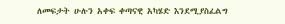ለመፍታት ሁሉን አቀፍ ቀጣናዊ አካሄድ እንደሚያስፈልግ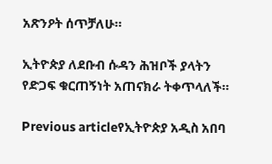አጽንዖት ሰጥቻለሁ።

ኢትዮጵያ ለደቡብ ሱዳን ሕዝቦች ያላትን የድጋፍ ቁርጠኝነት አጠናክራ ትቀጥላለች።

Previous articleየኢትዮጵያ አዲስ አበባ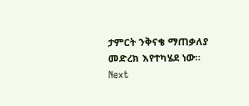ታምርት ንቅናቄ ማጠቃለያ መድረክ እየተካሄደ ነው።
Next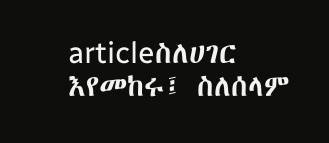articleስለሀገር እየመከሩ፤ ስለሰላም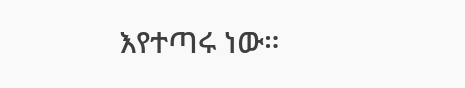እየተጣሩ ነው።